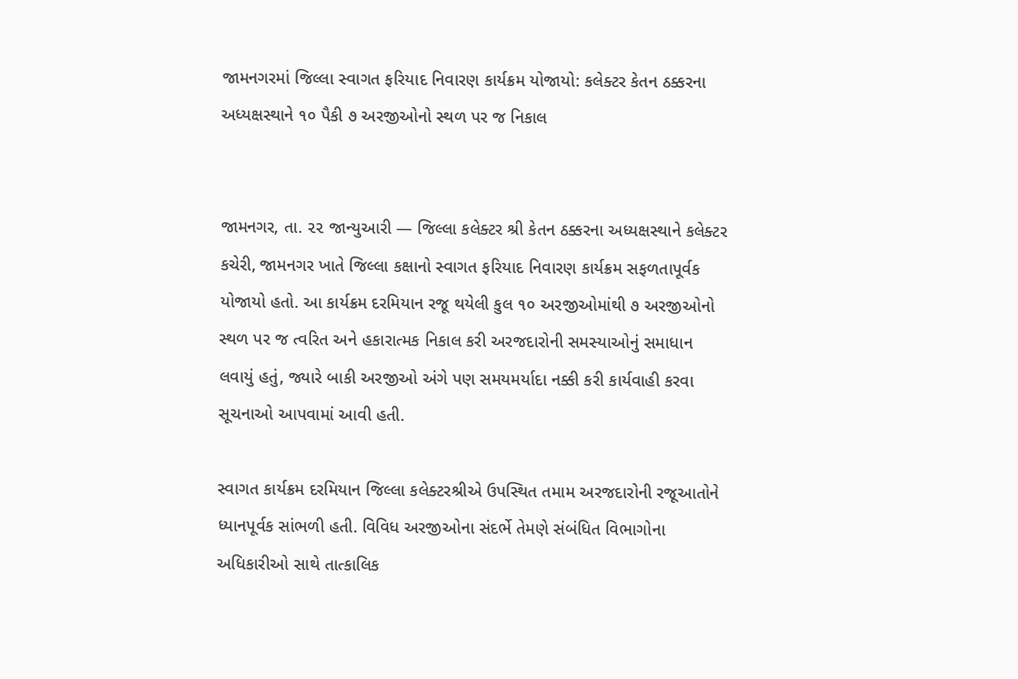જામનગરમાં જિલ્લા સ્વાગત ફરિયાદ નિવારણ કાર્યક્રમ યોજાયો: કલેક્ટર કેતન ઠક્કરના અધ્યક્ષસ્થાને ૧૦ પૈકી ૭ અરજીઓનો સ્થળ પર જ નિકાલ


જામનગર, તા. ૨૨ જાન્યુઆરી — જિલ્લા કલેક્ટર શ્રી કેતન ઠક્કરના અધ્યક્ષસ્થાને કલેક્ટર કચેરી, જામનગર ખાતે જિલ્લા કક્ષાનો સ્વાગત ફરિયાદ નિવારણ કાર્યક્રમ સફળતાપૂર્વક યોજાયો હતો. આ કાર્યક્રમ દરમિયાન રજૂ થયેલી કુલ ૧૦ અરજીઓમાંથી ૭ અરજીઓનો સ્થળ પર જ ત્વરિત અને હકારાત્મક નિકાલ કરી અરજદારોની સમસ્યાઓનું સમાધાન લવાયું હતું, જ્યારે બાકી અરજીઓ અંગે પણ સમયમર્યાદા નક્કી કરી કાર્યવાહી કરવા સૂચનાઓ આપવામાં આવી હતી.

સ્વાગત કાર્યક્રમ દરમિયાન જિલ્લા કલેક્ટરશ્રીએ ઉપસ્થિત તમામ અરજદારોની રજૂઆતોને ધ્યાનપૂર્વક સાંભળી હતી. વિવિધ અરજીઓના સંદર્ભે તેમણે સંબંધિત વિભાગોના અધિકારીઓ સાથે તાત્કાલિક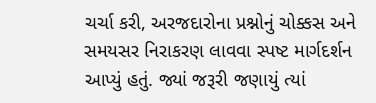ચર્ચા કરી, અરજદારોના પ્રશ્નોનું ચોક્કસ અને સમયસર નિરાકરણ લાવવા સ્પષ્ટ માર્ગદર્શન આપ્યું હતું. જ્યાં જરૂરી જણાયું ત્યાં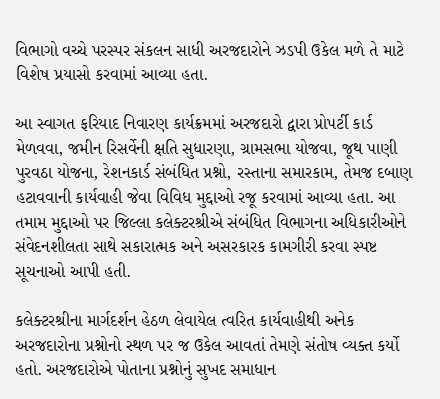વિભાગો વચ્ચે પરસ્પર સંકલન સાધી અરજદારોને ઝડપી ઉકેલ મળે તે માટે વિશેષ પ્રયાસો કરવામાં આવ્યા હતા.

આ સ્વાગત ફરિયાદ નિવારણ કાર્યક્રમમાં અરજદારો દ્વારા પ્રોપર્ટી કાર્ડ મેળવવા, જમીન રિસર્વેની ક્ષતિ સુધારણા, ગ્રામસભા યોજવા, જૂથ પાણી પુરવઠા યોજના, રેશનકાર્ડ સંબંધિત પ્રશ્નો, રસ્તાના સમારકામ, તેમજ દબાણ હટાવવાની કાર્યવાહી જેવા વિવિધ મુદ્દાઓ રજૂ કરવામાં આવ્યા હતા. આ તમામ મુદ્દાઓ પર જિલ્લા કલેક્ટરશ્રીએ સંબંધિત વિભાગના અધિકારીઓને સંવેદનશીલતા સાથે સકારાત્મક અને અસરકારક કામગીરી કરવા સ્પષ્ટ સૂચનાઓ આપી હતી.

કલેક્ટરશ્રીના માર્ગદર્શન હેઠળ લેવાયેલ ત્વરિત કાર્યવાહીથી અનેક અરજદારોના પ્રશ્નોનો સ્થળ પર જ ઉકેલ આવતાં તેમણે સંતોષ વ્યક્ત કર્યો હતો. અરજદારોએ પોતાના પ્રશ્નોનું સુખદ સમાધાન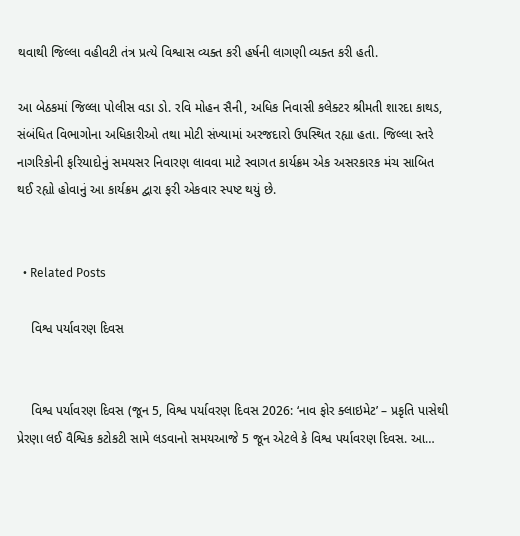થવાથી જિલ્લા વહીવટી તંત્ર પ્રત્યે વિશ્વાસ વ્યક્ત કરી હર્ષની લાગણી વ્યક્ત કરી હતી.

આ બેઠકમાં જિલ્લા પોલીસ વડા ડો. રવિ મોહન સૈની, અધિક નિવાસી કલેક્ટર શ્રીમતી શારદા કાથડ, સંબંધિત વિભાગોના અધિકારીઓ તથા મોટી સંખ્યામાં અરજદારો ઉપસ્થિત રહ્યા હતા. જિલ્લા સ્તરે નાગરિકોની ફરિયાદોનું સમયસર નિવારણ લાવવા માટે સ્વાગત કાર્યક્રમ એક અસરકારક મંચ સાબિત થઈ રહ્યો હોવાનું આ કાર્યક્રમ દ્વારા ફરી એકવાર સ્પષ્ટ થયું છે.


  • Related Posts

    વિશ્વ પર્યાવરણ દિવસ


    વિશ્વ પર્યાવરણ દિવસ (જૂન 5, વિશ્વ પર્યાવરણ દિવસ 2026: ‘નાવ ફોર ક્લાઇમેટ’ – પ્રકૃતિ પાસેથી પ્રેરણા લઈ વૈશ્વિક કટોકટી સામે લડવાનો સમયઆજે 5 જૂન એટલે કે વિશ્વ પર્યાવરણ દિવસ. આ…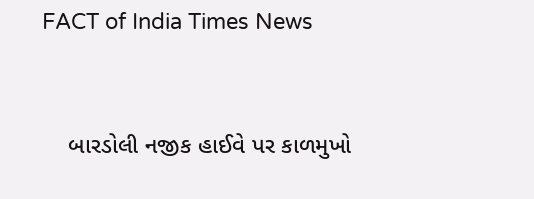FACT of India Times News


    બારડોલી નજીક હાઈવે પર કાળમુખો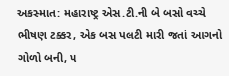અકસ્માત: મહારાષ્ટ્ર એસ.ટી.ની બે બસો વચ્ચે ભીષણ ટક્કર, એક બસ પલટી મારી જતાં આગનો ગોળો બની, ૫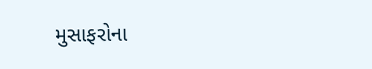મુસાફરોના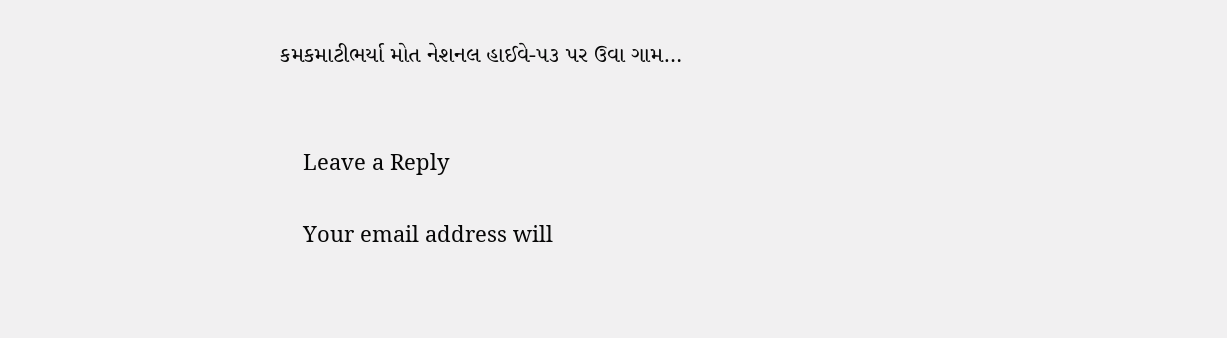કમકમાટીભર્યા મોત નેશનલ હાઈવે-૫૩ પર ઉવા ગામ…


    Leave a Reply

    Your email address will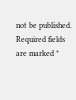not be published. Required fields are marked *